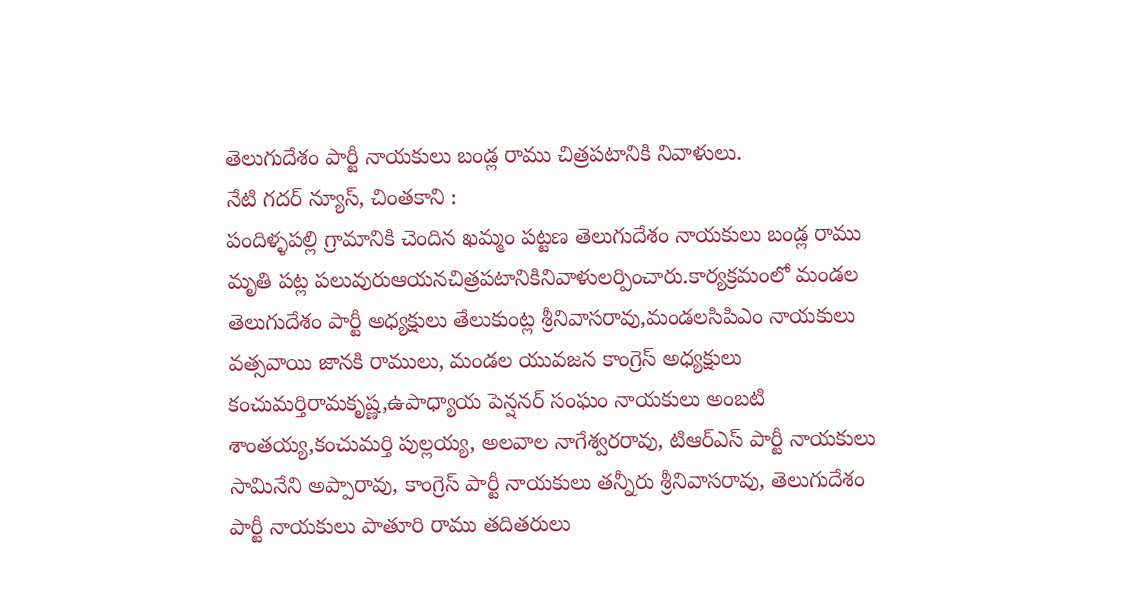తెలుగుదేశం పార్టీ నాయకులు బండ్ల రాము చిత్రపటానికి నివాళులు.
నేటి గదర్ న్యూస్, చింతకాని :
పందిళ్ళపల్లి గ్రామానికి చెందిన ఖమ్మం పట్టణ తెలుగుదేశం నాయకులు బండ్ల రాము మృతి పట్ల పలువురుఆయనచిత్రపటానికినివాళులర్పించారు.కార్యక్రమంలో మండల తెలుగుదేశం పార్టీ అధ్యక్షులు తేలుకుంట్ల శ్రీనివాసరావు,మండలసిపిఎం నాయకులు వత్సవాయి జానకి రాములు, మండల యువజన కాంగ్రెస్ అధ్యక్షులు కంచుమర్తిరామకృష్ణ,ఉపాధ్యాయ పెన్షనర్ సంఘం నాయకులు అంబటి శాంతయ్య,కంచుమర్తి పుల్లయ్య, అలవాల నాగేశ్వరరావు, టిఆర్ఎస్ పార్టీ నాయకులు సామినేని అప్పారావు, కాంగ్రెస్ పార్టీ నాయకులు తన్నీరు శ్రీనివాసరావు, తెలుగుదేశం పార్టీ నాయకులు పాతూరి రాము తదితరులు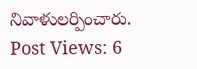నివాళులర్పించారు.
Post Views: 6